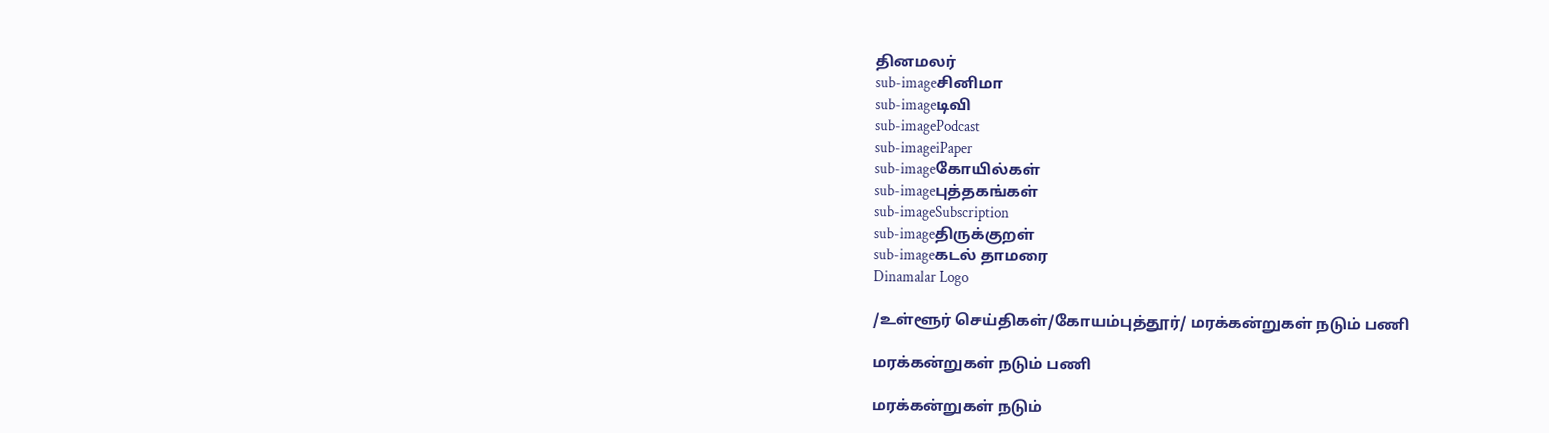தினமலர்
sub-imageசினிமா
sub-imageடிவி
sub-imagePodcast
sub-imageiPaper
sub-imageகோயில்கள்
sub-imageபுத்தகங்கள்
sub-imageSubscription
sub-imageதிருக்குறள்
sub-imageகடல் தாமரை
Dinamalar Logo

/உள்ளூர் செய்திகள்/கோயம்புத்தூர்/ மரக்கன்றுகள் நடும் பணி

மரக்கன்றுகள் நடும் பணி

மரக்கன்றுகள் நடும்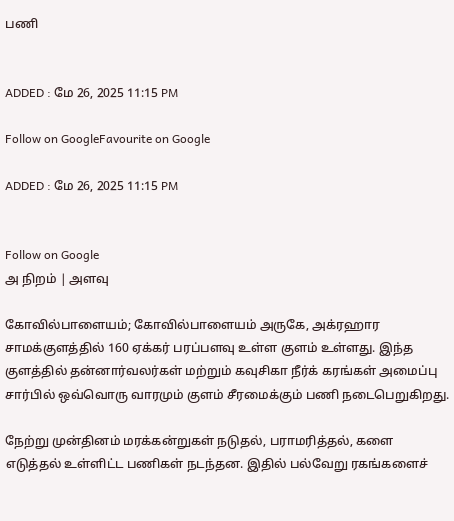பணி


ADDED : மே 26, 2025 11:15 PM

Follow on GoogleFavourite on Google

ADDED : மே 26, 2025 11:15 PM


Follow on Google
அ நிறம் | அளவு

கோவில்பாளையம்; கோவில்பாளையம் அருகே, அக்ரஹார சாமக்குளத்தில் 160 ஏக்கர் பரப்பளவு உள்ள குளம் உள்ளது. இந்த குளத்தில் தன்னார்வலர்கள் மற்றும் கவுசிகா நீர்க் கரங்கள் அமைப்பு சார்பில் ஒவ்வொரு வாரமும் குளம் சீரமைக்கும் பணி நடைபெறுகிறது.

நேற்று முன்தினம் மரக்கன்றுகள் நடுதல், பராமரித்தல், களை எடுத்தல் உள்ளிட்ட பணிகள் நடந்தன. இதில் பல்வேறு ரகங்களைச்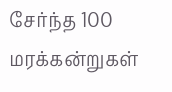சேர்ந்த 100 மரக்கன்றுகள்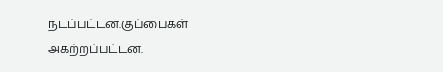நடப்பட்டன.குப்பைகள் அகற்றப்பட்டன.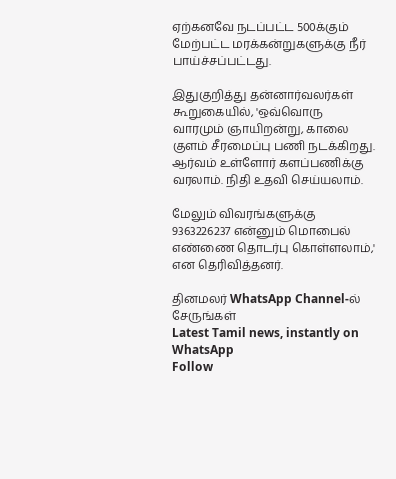ஏற்கனவே நடப்பட்ட 500க்கும் மேற்பட்ட மரக்கன்றுகளுக்கு நீர் பாய்ச்சப்பட்டது.

இதுகுறித்து தன்னார்வலர்கள் கூறுகையில், 'ஒவ்வொரு வாரமும் ஞாயிறன்று, காலை குளம் சீரமைப்பு பணி நடக்கிறது. ஆர்வம் உள்ளோர் களப்பணிக்கு வரலாம். நிதி உதவி செய்யலாம்.

மேலும் விவரங்களுக்கு 9363226237 என்னும் மொபைல் எண்ணை தொடர்பு கொள்ளலாம்,' என தெரிவித்தனர்.

தினமலர் WhatsApp Channel-ல் சேருங்கள்
Latest Tamil news, instantly on WhatsApp
Follow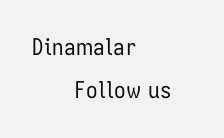Dinamalar
      Follow us